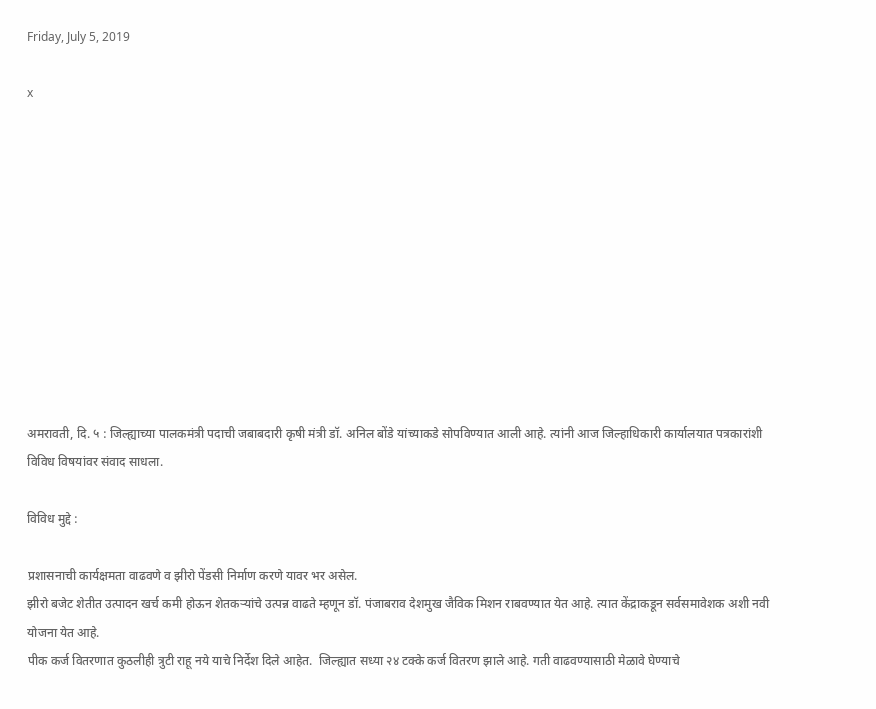Friday, July 5, 2019

x











अमरावती, दि. ५ : जिल्ह्याच्या पालकमंत्री पदाची जबाबदारी कृषी मंत्री डॉ. अनिल बोंडे यांच्याकडे सोपविण्यात आली आहे. त्यांनी आज जिल्हाधिकारी कार्यालयात पत्रकारांशी विविध विषयांवर संवाद साधला.

विविध मुद्दे :

प्रशासनाची कार्यक्षमता वाढवणे व झीरो पेंडसी निर्माण करणे यावर भर असेल.
झीरो बजेट शेतीत उत्पादन खर्च कमी होऊन शेतकऱ्यांचे उत्पन्न वाढते म्हणून डॉ. पंजाबराव देशमुख जैविक मिशन राबवण्यात येत आहे. त्यात केंद्राकडून सर्वसमावेशक अशी नवी योजना येत आहे.
पीक कर्ज वितरणात कुठलीही त्रुटी राहू नये याचे निर्देश दिले आहेत.  जिल्ह्यात सध्या २४ टक्के कर्ज वितरण झाले आहे. गती वाढवण्यासाठी मेळावे घेण्याचे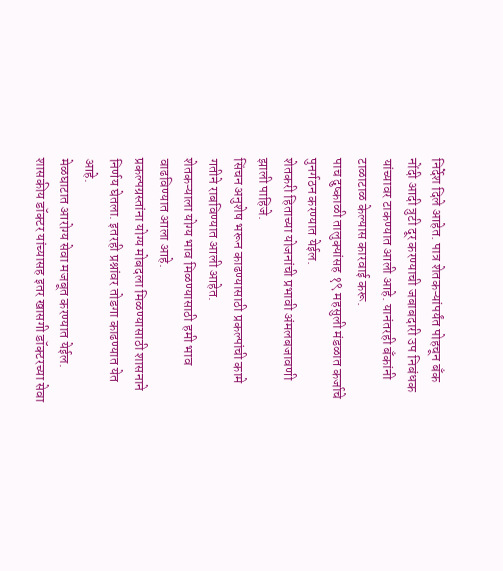निर्देश दिले आहेत. पात्र शेतकऱ्यांपर्यंत पोहचून बँक नोंदी आदी त्रुटी दूर करण्याची जबाबदारी उप निबंधक यांच्यावर टाकण्यात आली आहे. यानंतरही बँकांनी टाळाटाळ केल्यास कारवाई करू.
पाच दुष्काळी तालुक्यांसह १९ महसुली मंडळात कर्जाचे पुनर्गठन करण्यात येईल.
शेतकरी हिताच्या योजनांची प्रभावी अंमलबजावणी झाली पाहिजे.
सिंचन अनुशेष भरून काढण्यासाठी प्रकल्पांची कामे गतीने राबविण्यात आली आहेत.
शेतकऱ्याला योग्य भाव मिळण्यासाठी हमी भाव वाढविण्यात आला आहे.
प्रकल्पग्रस्तांना योग्य मोबदला मिळण्यासाठी शासनाने निर्णय घेतला. इतरही प्रश्नांवर तोडगा काढण्यात येत आहे.
मेळघाटात आरोग्य सेवा मजबूत करण्यात येईल. शासकीय डॉक्टर यांच्यासह इतर खासगी डॉक्टरच्या सेवा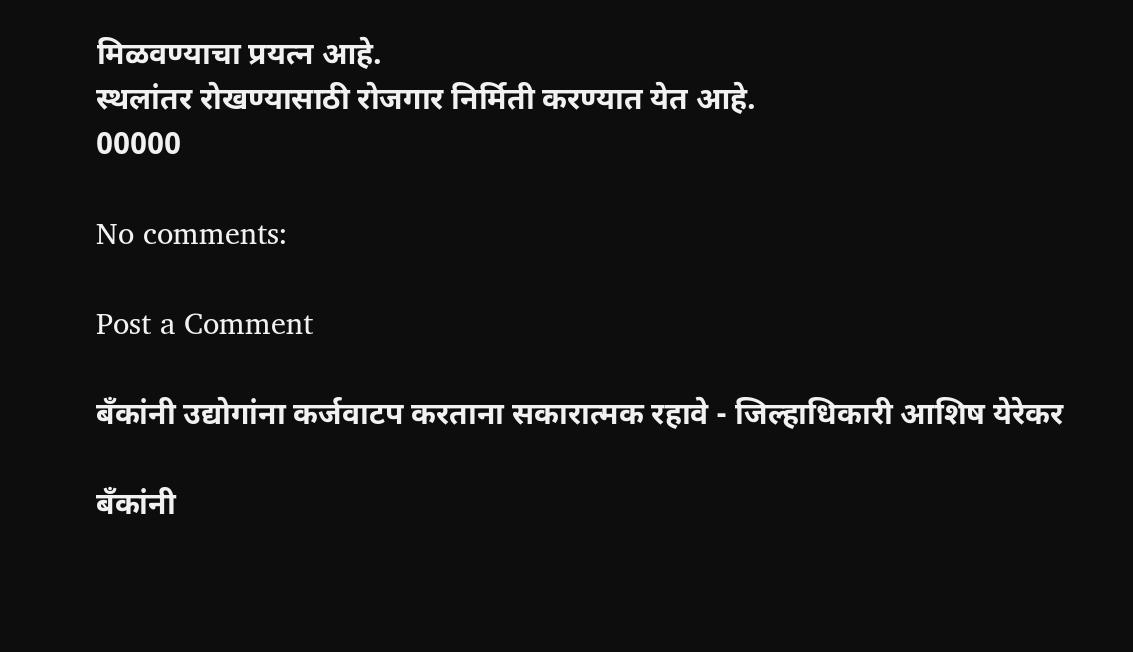मिळवण्याचा प्रयत्न आहे.
स्थलांतर रोखण्यासाठी रोजगार निर्मिती करण्यात येत आहे.
00000

No comments:

Post a Comment

बँकांनी उद्योगांना कर्जवाटप करताना सकारात्मक रहावे - जिल्हाधिकारी आशिष येरेकर

बँकांनी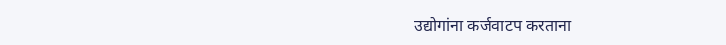उद्योगांना कर्जवाटप करताना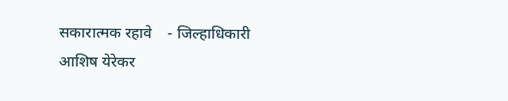सकारात्मक रहावे    - जिल्हाधिकारी आशिष येरेकर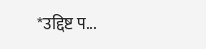*उद्दिष्ट प...